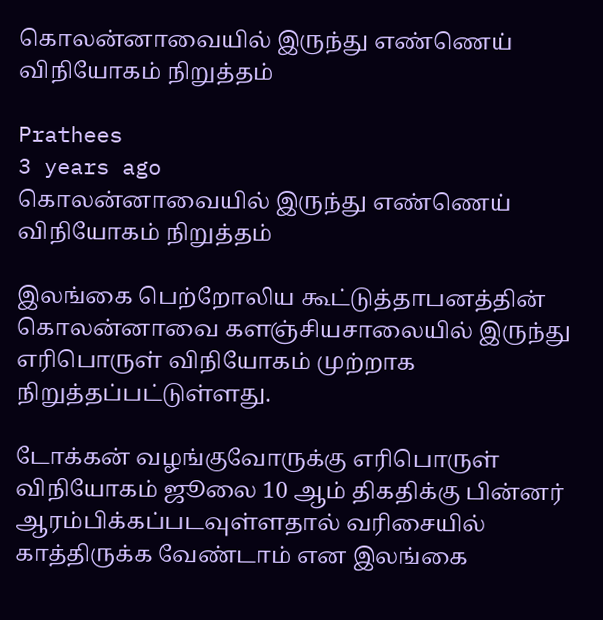கொலன்னாவையில் இருந்து எண்ணெய் விநியோகம் நிறுத்தம்

Prathees
3 years ago
கொலன்னாவையில் இருந்து எண்ணெய் விநியோகம் நிறுத்தம்

இலங்கை பெற்றோலிய கூட்டுத்தாபனத்தின் கொலன்னாவை களஞ்சியசாலையில் இருந்து எரிபொருள் விநியோகம் முற்றாக நிறுத்தப்பட்டுள்ளது.

டோக்கன் வழங்குவோருக்கு எரிபொருள் விநியோகம் ஜூலை 10 ஆம் திகதிக்கு பின்னர் ஆரம்பிக்கப்படவுள்ளதால் வரிசையில் காத்திருக்க வேண்டாம் என இலங்கை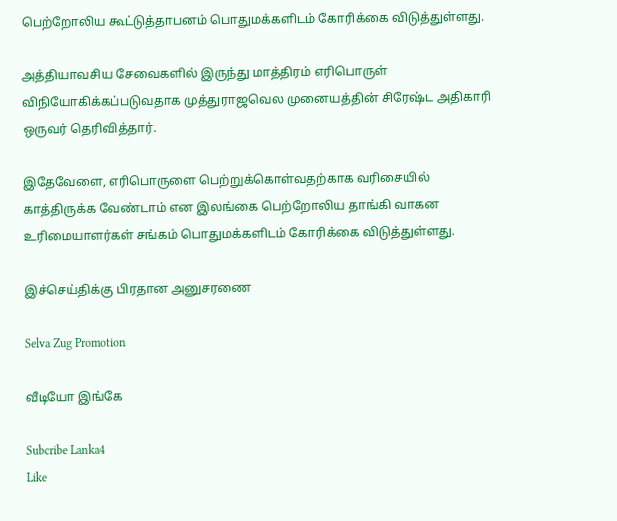பெற்றோலிய கூட்டுத்தாபனம் பொதுமக்களிடம் கோரிக்கை விடுத்துள்ளது.

அத்தியாவசிய சேவைகளில் இருந்து மாத்திரம் எரிபொருள் விநியோகிக்கப்படுவதாக முத்துராஜவெல முனையத்தின் சிரேஷ்ட அதிகாரி ஒருவர் தெரிவித்தார்.

இதேவேளை, எரிபொருளை பெற்றுக்கொள்வதற்காக வரிசையில் காத்திருக்க வேண்டாம் என இலங்கை பெற்றோலிய தாங்கி வாகன உரிமையாளர்கள் சங்கம் பொதுமக்களிடம் கோரிக்கை விடுத்துள்ளது.

இச்செய்திக்கு பிரதான அனுசரணை

Selva Zug Promotion

வீடியோ இங்கே

Subcribe Lanka4
Like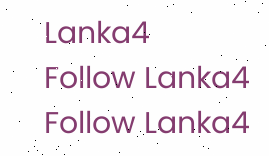Lanka4
Follow Lanka4
Follow Lanka4